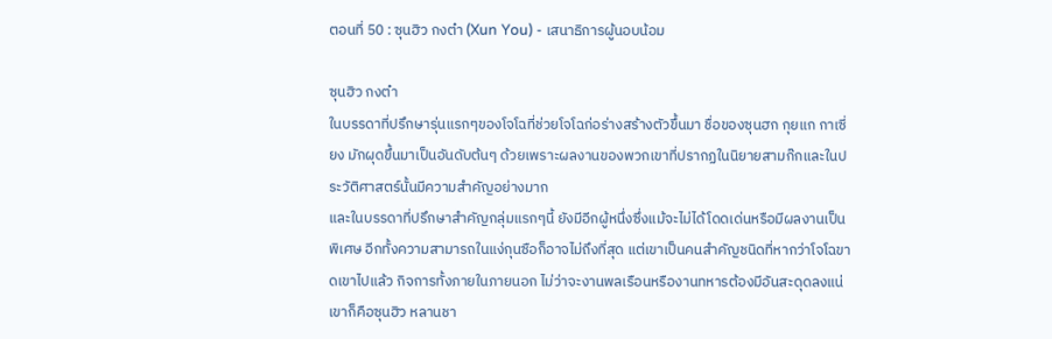ตอนที่ 50 : ซุนฮิว กงต๋า (Xun You) - เสนาธิการผู้นอบน้อม

ซุนฮิว กงต๋า
ในบรรดาที่ปรึกษารุ่นแรกๆของโจโฉที่ช่วยโจโฉก่อร่างสร้างตัวขึ้นมา ชื่อของซุนฮก กุยแก กาเซี่ยง มักผุดขึ้นมาเป็นอันดับต้นๆ ด้วยเพราะผลงานของพวกเขาที่ปรากฏในนิยายสามก๊กและในประวัติศาสตร์นั้นมีความสำคัญอย่างมาก
และในบรรดาที่ปรึกษาสำคัญกลุ่มแรกๆนี้ ยังมีอีกผู้หนึ่งซึ่งแม้จะไม่ได้โดดเด่นหรือมีผลงานเป็นพิเศษ อีกทั้งความสามารถในแง่กุนซือก็อาจไม่ถึงที่สุด แต่เขาเป็นคนสำคัญชนิดที่หากว่าโจโฉขาดเขาไปแล้ว กิจการทั้งภายในภายนอก ไม่ว่าจะงานพลเรือนหรืองานทหารต้องมีอันสะดุดลงแน่
เขาก็คือซุนฮิว หลานชา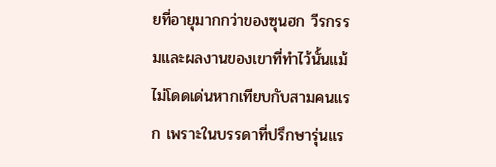ยที่อายุมากกว่าของซุนฮก วีรกรรมและผลงานของเขาที่ทำไว้นั้นแม้ไม่โดดเด่นหากเทียบกับสามคนแรก เพราะในบรรดาที่ปรึกษารุ่นแร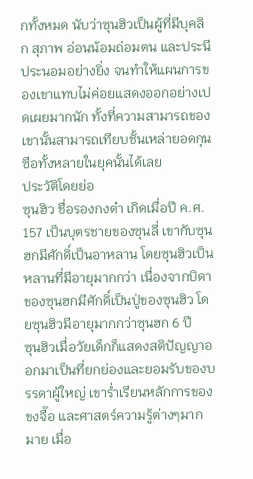กทั้งหมด นับว่าซุนฮิวเป็นผู้ที่มีบุคลิก สุภาพ อ่อนน้อมถ่อมตน และประนีประนอมอย่างยิ่ง จนทำให้แผนการของเขาแทบไม่ค่อยแสดงออกอย่างเปดเผยมากนัก ทั้งที่ความสามารถของเขานั้นสามารถเทียบชั้นเหล่ายอดกุนซือทั้งหลายในยุคนั้นได้เลย
ประวัติโดยย่อ
ซุนฮิว ชื่อรองกงต๋า เกิดเมื่อปี ค.ศ. 157 เป็นบุตรชายของซุนลี่ เขากับซุนฮกมีศักดิ์เป็นอาหลาน โดยซุนฮิวเป็นหลานที่มีอายุมากกว่า เนื่องจากบิดาของซุนฮกมีศักดิ์เป็นปู่ของซุนฮิว โดยซุนฮิวมีอายุมากกว่าซุนฮก 6 ปี
ซุนฮิวเมื่อวัยเด็กก็แสดงสติปัญญาออกมาเป็นที่ยกย่องและยอมรับของบรรดาผู้ใหญ่ เขาร่ำเรียนหลักการของขงจื๊อ และศาสตร์ความรู้ต่างๆมากมาย เมื่อ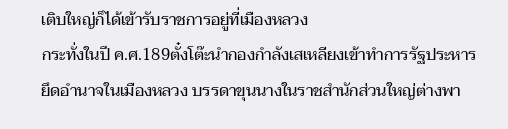เติบใหญ่ก็ได้เข้ารับราชการอยู่ที่เมืองหลวง
กระทั่งในปี ค.ศ.189ตั๋งโต๊ะนำกองกำลังเสเหลียงเข้าทำการรัฐประหาร ยึดอำนาจในเมืองหลวง บรรดาขุนนางในราชสำนักส่วนใหญ่ต่างพา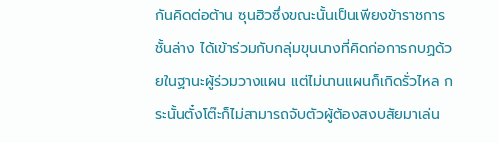กันคิดต่อต้าน ซุนฮิวซึ่งขณะนั้นเป็นเพียงข้าราชการชั้นล่าง ได้เข้าร่วมกับกลุ่มขุนนางที่คิดก่อการกบฏด้วยในฐานะผู้ร่วมวางแผน แต่ไม่นานแผนก็เกิดรั่วไหล กระนั้นตั๋งโต๊ะก็ไม่สามารถจับตัวผู้ต้องสงบสัยมาเล่น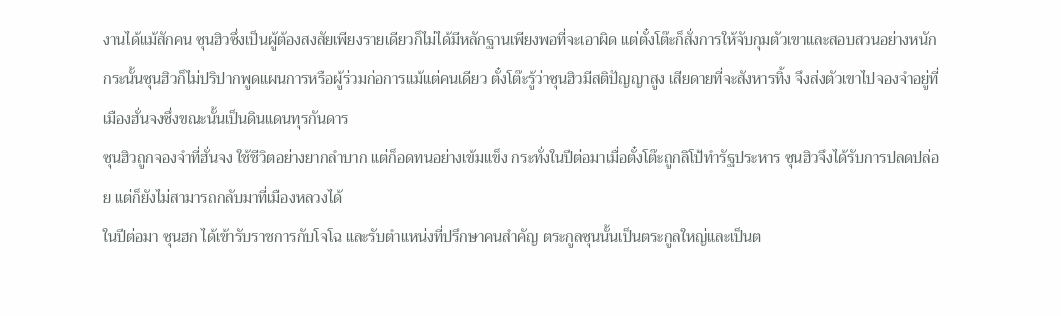งานได้แม้สักคน ซุนฮิวซึ่งเป็นผู้ต้องสงสัยเพียงรายเดียวก็ไม่ได้มีหลักฐานเพียงพอที่จะเอาผิด แต่ตั๋งโต๊ะก็สั่งการให้จับกุมตัวเขาและสอบสวนอย่างหนัก กระนั้นซุนฮิวก็ไม่ปริปากพูดแผนการหรือผู้ร่วมก่อการแม้แต่คนเดียว ตั๋งโต๊ะรู้ว่าซุนฮิวมีสติปัญญาสูง เสียดายที่จะสังหารทิ้ง จึงส่งตัวเขาไปจองจำอยู่ที่เมืองฮั่นจงซึ่งขณะนั้นเป็นดินแดนทุรกันดาร
ซุนฮิวถูกจองจำที่ฮั่นจง ใช้ชีวิตอย่างยากลำบาก แต่ก็อดทนอย่างเข้มแข็ง กระทั่งในปีต่อมาเมื่อตั๋งโต๊ะถูกลิโป้ทำรัฐประหาร ซุนฮิวจึงได้รับการปลดปล่อย แต่ก็ยังไม่สามารถกลับมาที่เมืองหลวงได้
ในปีต่อมา ซุนฮก ได้เข้ารับราชการกับโจโฉ และรับตำแหน่งที่ปรึกษาคนสำคัญ ตระกูลซุนนั้นเป็นตระกูลใหญ่และเป็นต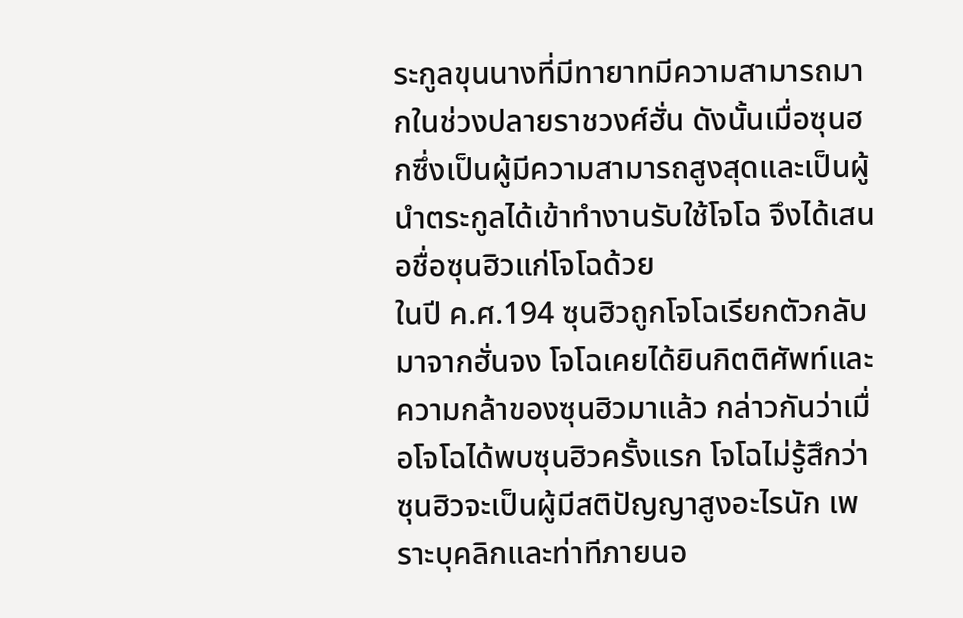ระกูลขุนนางที่มีทายาทมีความสามารถมากในช่วงปลายราชวงศ์ฮั่น ดังนั้นเมื่อซุนฮกซึ่งเป็นผู้มีความสามารถสูงสุดและเป็นผู้นำตระกูลได้เข้าทำงานรับใช้โจโฉ จึงได้เสนอชื่อซุนฮิวแก่โจโฉด้วย
ในปี ค.ศ.194 ซุนฮิวถูกโจโฉเรียกตัวกลับมาจากฮั่นจง โจโฉเคยได้ยินกิตติศัพท์และความกล้าของซุนฮิวมาแล้ว กล่าวกันว่าเมื่อโจโฉได้พบซุนฮิวครั้งแรก โจโฉไม่รู้สึกว่าซุนฮิวจะเป็นผู้มีสติปัญญาสูงอะไรนัก เพราะบุคลิกและท่าทีภายนอ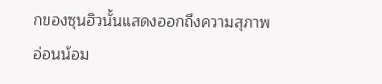กของซุนฮิวนั้นแสดงออกถึงความสุภาพ อ่อนน้อม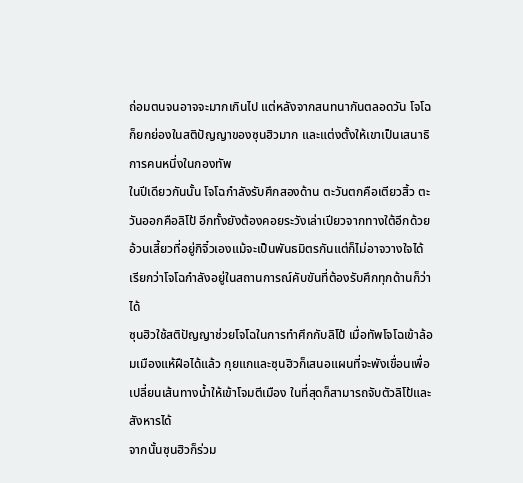ถ่อมตนจนอาจจะมากเกินไป แต่หลังจากสนทนากันตลอดวัน โจโฉก็ยกย่องในสติปัญญาของซุนฮิวมาก และแต่งตั้งให้เขาเป็นเสนาธิการคนหนึ่งในกองทัพ
ในปีเดียวกันนั้น โจโฉกำลังรับศึกสองด้าน ตะวันตกคือเตียวสิ้ว ตะวันออกคือลิโป้ อีกทั้งยังต้องคอยระวังเล่าเปียวจากทางใต้อีกด้วย อ้วนเสี้ยวที่อยู่กิจิ๋วเองแม้จะเป็นพันธมิตรกันแต่ก็ไม่อาจวางใจได้ เรียกว่าโจโฉกำลังอยู่ในสถานการณ์คับขันที่ต้องรับศึกทุกด้านก็ว่าได้
ซุนฮิวใช้สติปัญญาช่วยโจโฉในการทำศึกกับลิโป้ เมื่อทัพโจโฉเข้าล้อมเมืองแห้ฝือได้แล้ว กุยแกและซุนฮิวก็เสนอแผนที่จะพังเขื่อนเพื่อเปลี่ยนเส้นทางน้ำให้เข้าโจมตีเมือง ในที่สุดก็สามารถจับตัวลิโป้และสังหารได้
จากนั้นซุนฮิวก็ร่วม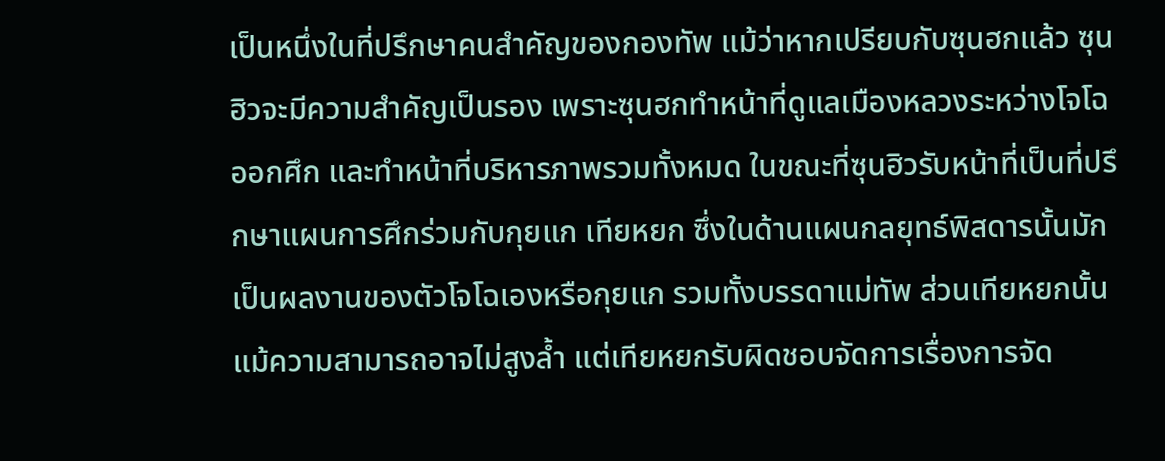เป็นหนึ่งในที่ปรึกษาคนสำคัญของกองทัพ แม้ว่าหากเปรียบกับซุนฮกแล้ว ซุนฮิวจะมีความสำคัญเป็นรอง เพราะซุนฮกทำหน้าที่ดูแลเมืองหลวงระหว่างโจโฉออกศึก และทำหน้าที่บริหารภาพรวมทั้งหมด ในขณะที่ซุนฮิวรับหน้าที่เป็นที่ปรึกษาแผนการศึกร่วมกับกุยแก เทียหยก ซึ่งในด้านแผนกลยุทธ์พิสดารนั้นมักเป็นผลงานของตัวโจโฉเองหรือกุยแก รวมทั้งบรรดาแม่ทัพ ส่วนเทียหยกนั้นแม้ความสามารถอาจไม่สูงล้ำ แต่เทียหยกรับผิดชอบจัดการเรื่องการจัด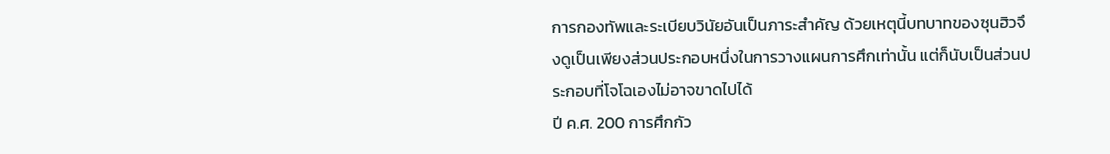การกองทัพและระเบียบวินัยอันเป็นภาระสำคัญ ด้วยเหตุนี้บทบาทของซุนฮิวจึงดูเป็นเพียงส่วนประกอบหนึ่งในการวางแผนการศึกเท่านั้น แต่ก็นับเป็นส่วนประกอบที่โจโฉเองไม่อาจขาดไปได้
ปี ค.ศ. 200 การศึกกัว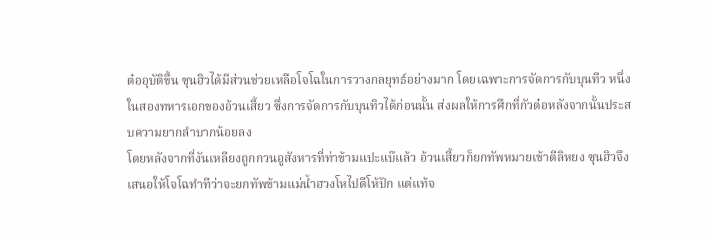ต๋ออุบัติขึ้น ซุนฮิวได้มีส่วนช่วยเหลือโจโฉในการวางกลยุทธ์อย่างมาก โดยเฉพาะการจัดการกับบุนทีว หนึ่งในสองทหารเอกของอ้วนเสี้ยว ซึ่งการจัดการกับบุนทิวได้ก่อนนั้น ส่งผลให้การศึกที่กัวต๋อหลังจากนั้นประสบความยากลำบากน้อยลง
โดยหลังจากที่งันเหลียงถูกกวนอูสังหารที่ท่าข้ามแปะแบ๊แล้ว อ้วนเสี้ยวก็ยกทัพหมายเข้าตีลิหยง ซุนฮิวจึงเสนอให้โจโฉทำทีว่าจะยกทัพข้ามแม่น้ำฮวงโหไปตีโห้ปัก แต่แท้จ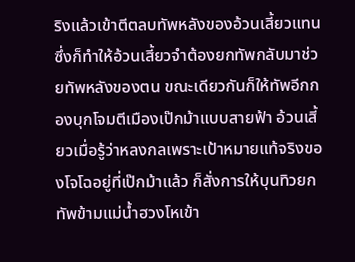ริงแล้วเข้าตีตลบทัพหลังของอ้วนเสี้ยวแทน ซึ่งก็ทำให้อ้วนเสี้ยวจำต้องยกทัพกลับมาช่วยทัพหลังของตน ขณะเดียวกันก็ให้ทัพอีกกองบุกโจมตีเมืองเป๊กม้าแบบสายฟ้า อ้วนเสี้ยวเมื่อรู้ว่าหลงกลเพราะเป้าหมายแท้จริงของโจโฉอยู่ที่เป๊กม้าแล้ว ก็สั่งการให้บุนทิวยกทัพข้ามแม่น้ำฮวงโหเข้า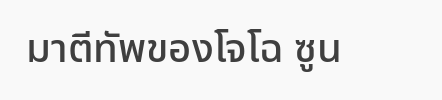มาตีทัพของโจโฉ ซูน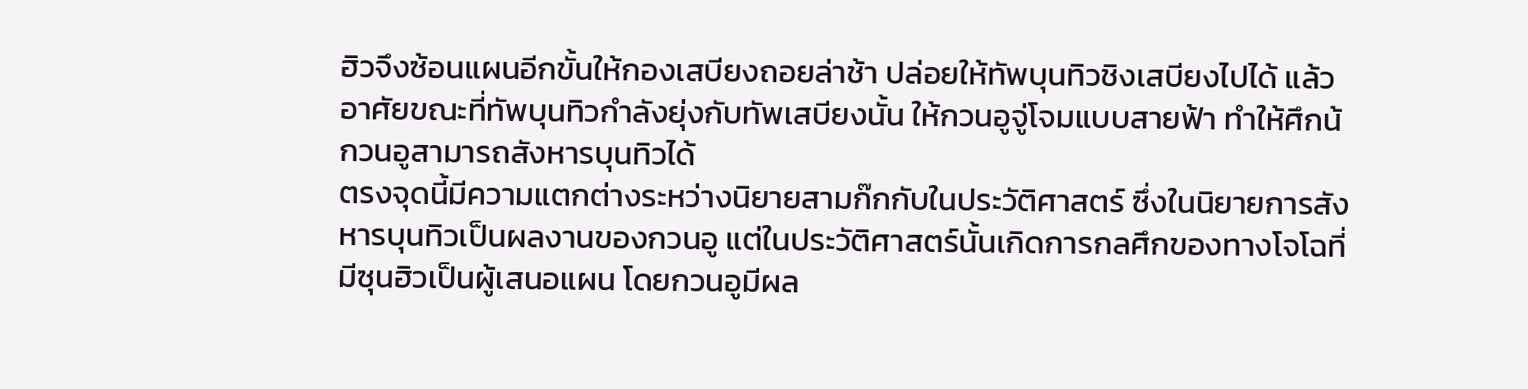ฮิวจึงซ้อนแผนอีกขั้นให้กองเสบียงถอยล่าช้า ปล่อยให้ทัพบุนทิวชิงเสบียงไปได้ แล้วอาศัยขณะที่ทัพบุนทิวกำลังยุ่งกับทัพเสบียงนั้น ให้กวนอูจู่โจมแบบสายฟ้า ทำให้ศึกน้กวนอูสามารถสังหารบุนทิวได้
ตรงจุดนี้มีความแตกต่างระหว่างนิยายสามก๊กกับในประวัติศาสตร์ ซึ่งในนิยายการสังหารบุนทิวเป็นผลงานของกวนอู แต่ในประวัติศาสตร์นั้นเกิดการกลศึกของทางโจโฉที่มีซุนฮิวเป็นผู้เสนอแผน โดยกวนอูมีผล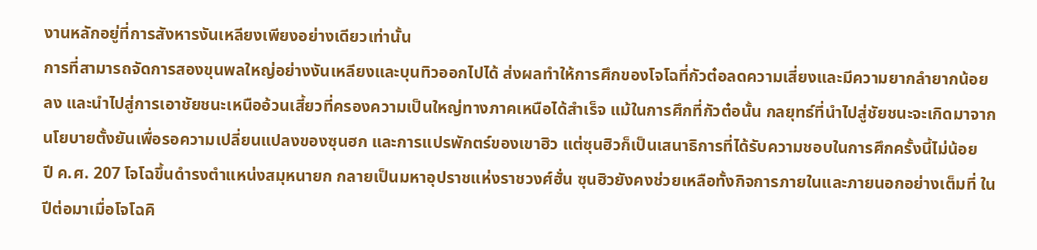งานหลักอยู่ที่การสังหารงันเหลียงเพียงอย่างเดียวเท่านั้น
การที่สามารถจัดการสองขุนพลใหญ่อย่างงันเหลียงและบุนทิวออกไปได้ ส่งผลทำให้การศึกของโจโฉที่กัวต๋อลดความเสี่ยงและมีความยากลำยากน้อยลง และนำไปสู่การเอาชัยชนะเหนืออ้วนเสี้ยวที่ครองความเป็นใหญ่ทางภาคเหนือได้สำเร็จ แม้ในการศึกที่กัวต๋อนั้น กลยุทธ์ที่นำไปสู่ชัยชนะจะเกิดมาจากนโยบายตั้งยันเพื่อรอความเปลี่ยนแปลงของซุนฮก และการแปรพักตร์ของเขาฮิว แต่ซุนฮิวก็เป็นเสนาธิการที่ได้รับความชอบในการศึกครั้งนี้ไม่น้อย
ปี ค.ศ. 207 โจโฉขึ้นดำรงตำแหน่งสมุหนายก กลายเป็นมหาอุปราชแห่งราชวงศ์ฮั่น ซุนฮิวยังคงช่วยเหลือทั้งกิจการภายในและภายนอกอย่างเต็มที่ ในปีต่อมาเมื่อโจโฉคิ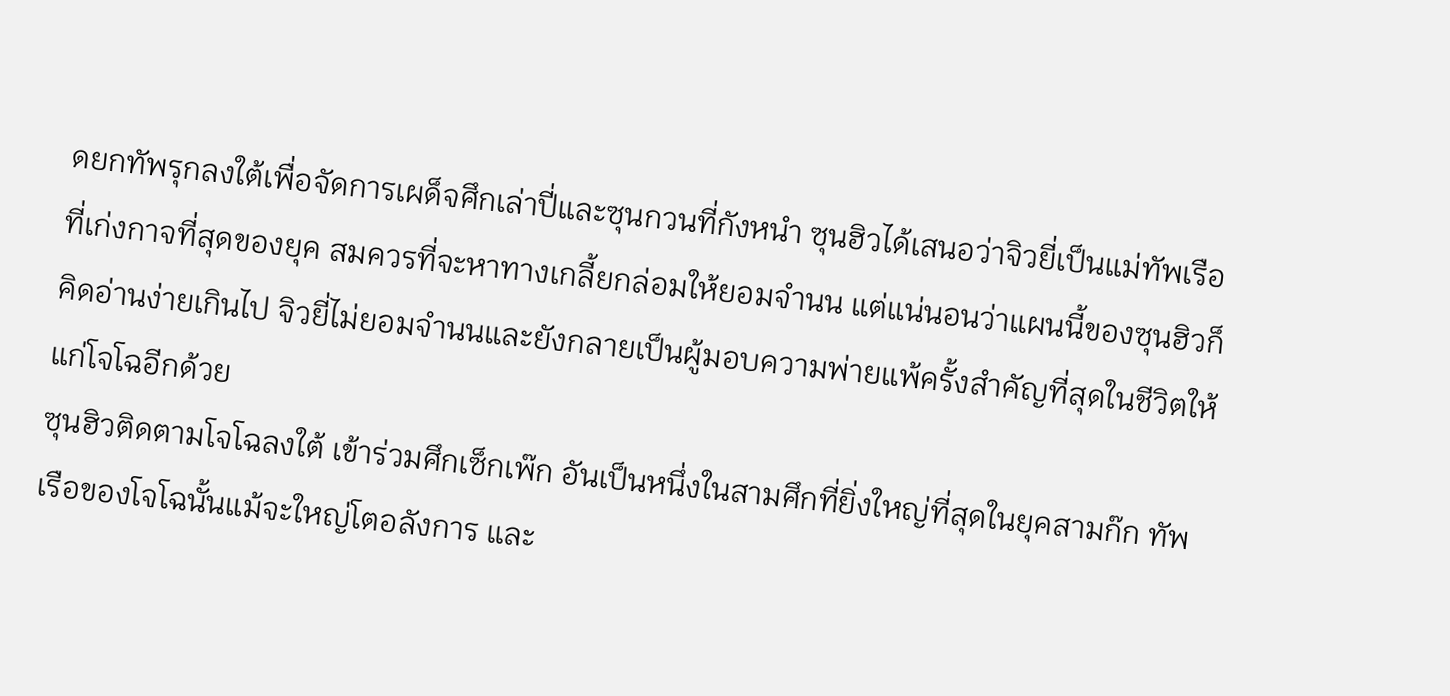ดยกทัพรุกลงใต้เพื่อจัดการเผด็จศึกเล่าปี่และซุนกวนที่กังหนำ ซุนฮิวได้เสนอว่าจิวยี่เป็นแม่ทัพเรือที่เก่งกาจที่สุดของยุค สมควรที่จะหาทางเกลี้ยกล่อมให้ยอมจำนน แต่แน่นอนว่าแผนนี้ของซุนฮิวก็คิดอ่านง่ายเกินไป จิวยี่ไม่ยอมจำนนและยังกลายเป็นผู้มอบความพ่ายแพ้ครั้งสำคัญที่สุดในชีวิตให้แก่โจโฉอีกด้วย
ซุนฮิวติดตามโจโฉลงใต้ เข้าร่วมศึกเซ็กเพ๊ก อันเป็นหนึ่งในสามศึกที่ยิ่งใหญ่ที่สุดในยุคสามก๊ก ทัพเรือของโจโฉนั้นแม้จะใหญ่โตอลังการ และ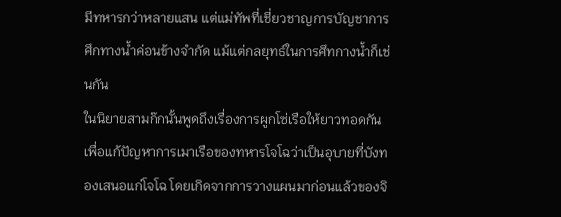มีทหารกว่าหลายแสน แต่แม่ทัพที่เชี่ยวชาญการบัญชาการศึกทางน้ำค่อนข้างจำกัด แม้แต่กลยุทธ์ในการศึทกางน้ำก็เช่นกัน
ในนิยายสามก๊กนั้นพูดถึงเรื่องการผูกโซ่เรือให้ยาวทอดกันเพื่อแก้ปัญหาการเมาเรือของทหารโจโฉว่าเป็นอุบายที่บังทองเสนอแก่โจโฉ โดยเกิดจากการวางแผนมาก่อนแล้วของจิ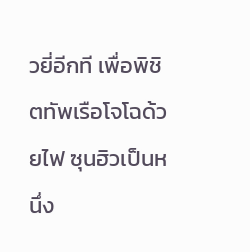วยี่อีกที เพื่อพิชิตทัพเรือโจโฉด้วยไฟ ซุนฮิวเป็นหนึ่ง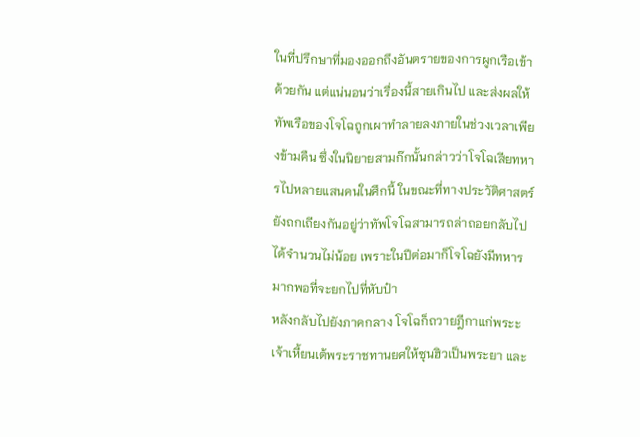ในที่ปรึกษาที่มองออกถึงอันตรายของการผูกเรือเข้าด้วยกัน แต่แน่นอนว่าเรื่องนี้สายเกินไป และส่งผลให้ทัพเรือของโจโฉถูกเผาทำลายลงภายในช่วงเวลาเพียงข้ามคืน ซึ่งในนิยายสามก๊กนั้นกล่าวว่าโจโฉเสียทหารไปหลายแสนคนในศึกนี้ ในขณะที่ทางประวัติศาสตร์ยังถกเถียงกันอยู่ว่าทัพโจโฉสามารถล่าถอยกลับไปได้จำนวนไม่น้อย เพราะในปีต่อมาก็โจโฉยังมีทหารมากพอที่จะยกไปที่หับป๋า
หลังกลับไปยังภาคกลาง โจโฉก็ถวายฎีกาแก่พระะเจ้าเหี้ยนเต้พระราชทานยศให้ซุนฮิวเป็นพระยา และ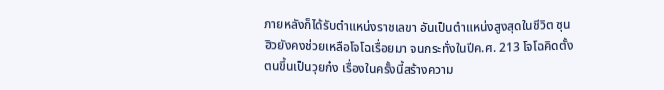ภายหลังก็ได้รับตำแหน่งราชเลขา อันเป็นตำแหน่งสูงสุดในชีวิต ซุนฮิวยังคงช่วยเหลือโจโฉเรื่อยมา จนกระทั่งในปีค.ศ. 213 โจโฉคิดตั้งตนขึ้นเป็นวุยก๋ง เรื่องในครั้งนี้สร้างความ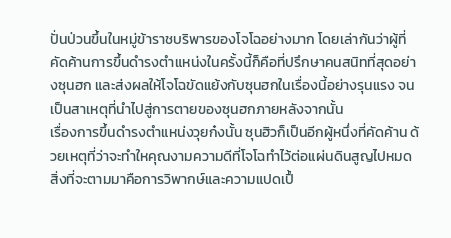ปั่นป่วนขึ้นในหมู่ข้าราชบริพารของโจโฉอย่างมาก โดยเล่ากันว่าผู้ที่คัดค้านการขึ้นดำรงตำแหน่งในครั้งนี้ก็คือที่ปรึกษาคนสนิทที่สุดอย่างซุนฮก และส่งผลให้โจโฉขัดแย้งกับซุนฮกในเรื่องนี้อย่างรุนแรง จนเป็นสาเหตุที่นำไปสู่การตายของซุนฮกภายหลังจากนั้น
เรื่องการขึ้นดำรงตำแหน่งวุยก๋งนั้น ซุนฮิวก็เป็นอีกผู้หนึ่งที่คัดค้าน ด้วยเหตุที่ว่าจะทำใหคุณงามความดีที่โจโฉทำไว้ต่อแผ่นดินสูญไปหมด สิ่งที่จะตามมาคือการวิพากษ์และความแปดเปื้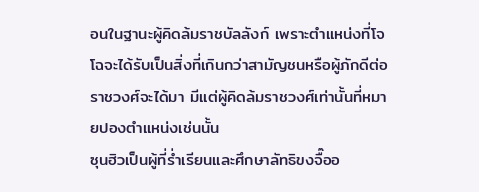อนในฐานะผู้คิดล้มราชบัลลังก์ เพราะตำแหน่งที่โจโฉจะได้รับเป็นสิ่งที่เกินกว่าสามัญชนหรือผู้ภักดีต่อราชวงศ์จะได้มา มีแต่ผู้คิดล้มราชวงศ์เท่านั้นที่หมายปองตำแหน่งเช่นนั้น
ซุนฮิวเป็นผู้ที่ร่ำเรียนและศึกษาลัทธิขงจื๊ออ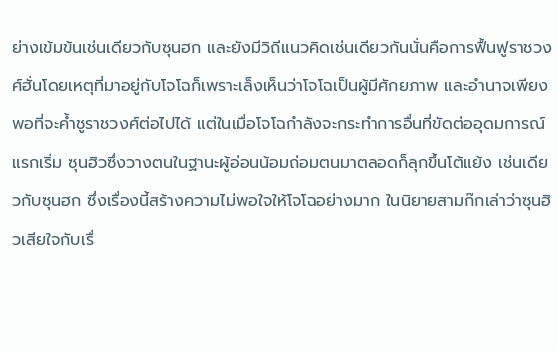ย่างเข้มข้นเช่นเดียวกับซุนฮก และยังมีวิถีแนวคิดเช่นเดียวกันนั่นคือการฟื้นฟูราชวงศ์ฮั่นโดยเหตุที่มาอยู่กับโจโฉก็เพราะเล็งเห็นว่าโจโฉเป็นผู้มีศักยภาพ และอำนาจเพียงพอที่จะค้ำชูราชวงศ์ต่อไปได้ แต่ในเมื่อโจโฉกำลังจะกระทำการอื่นที่ขัดต่ออุดมการณ์แรกเริ่ม ซุนฮิวซึ่งวางตนในฐานะผู้อ่อนน้อมถ่อมตนมาตลอดก็ลุกขึ้นโต้แย้ง เช่นเดียวกับซุนฮก ซึ่งเรื่องนี้สร้างความไม่พอใจให้โจโฉอย่างมาก ในนิยายสามก๊กเล่าว่าซุนฮิวเสียใจกับเรื่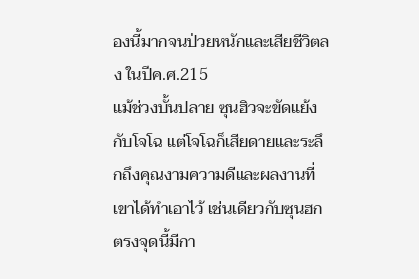องนี้มากจนป่วยหนักและเสียชีวิตลง ในปีค.ศ.215
แม้ช่วงบั้นปลาย ซุนฮิวจะขัดแย้งกับโจโฉ แต่โจโฉก็เสียดายและระลึกถึงคุณงามความดีและผลงานที่เขาได้ทำเอาไว้ เช่นเดียวกับซุนฮก
ตรงจุดนี้มีกา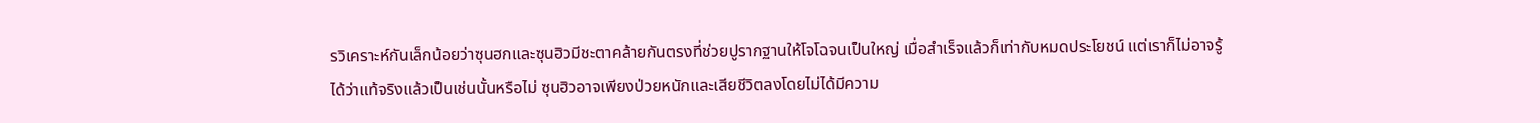รวิเคราะห์กันเล็กน้อยว่าซุนฮกและซุนฮิวมีชะตาคล้ายกันตรงที่ช่วยปูรากฐานให้โจโฉจนเป็นใหญ่ เมื่อสำเร็จแล้วก็เท่ากับหมดประโยชน์ แต่เราก็ไม่อาจรู้ได้ว่าแท้จริงแล้วเป็นเช่นนั้นหรือไม่ ซุนฮิวอาจเพียงป่วยหนักและเสียชีวิตลงโดยไม่ได้มีความ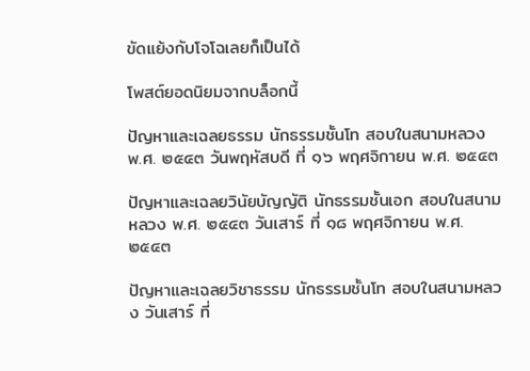ขัดแย้งกับโจโฉเลยก็เป็นได้

โพสต์ยอดนิยมจากบล็อกนี้

ปัญหาและเฉลยธรรม นักธรรมชั้นโท สอบในสนามหลวง พ.ศ. ๒๕๔๓ วันพฤหัสบดี ที่ ๑๖ พฤศจิกายน พ.ศ. ๒๕๔๓

ปัญหาและเฉลยวินัยบัญญัติ นักธรรมชั้นเอก สอบในสนามหลวง พ.ศ. ๒๕๔๓ วันเสาร์ ที่ ๑๘ พฤศจิกายน พ.ศ. ๒๕๔๓

ปัญหาและเฉลยวิชาธรรม นักธรรมชั้นโท สอบในสนามหลวง วันเสาร์ ที่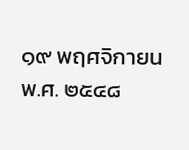๑๙ พฤศจิกายน พ.ศ. ๒๕๔๘